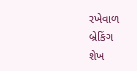રખેવાળ
બ્રેકિંગ
શેખ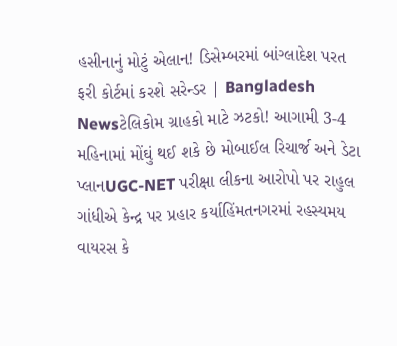હસીનાનું મોટું એલાન! ડિસેમ્બરમાં બાંગ્લાદેશ પરત ફરી કોર્ટમાં કરશે સરેન્ડર | Bangladesh Newsટેલિકોમ ગ્રાહકો માટે ઝટકો! આગામી 3-4 મહિનામાં મોંઘું થઈ શકે છે મોબાઈલ રિચાર્જ અને ડેટા પ્લાનUGC-NET પરીક્ષા લીકના આરોપો પર રાહુલ ગાંધીએ કેન્દ્ર પર પ્રહાર કર્યાહિંમતનગરમાં રહસ્યમય વાયરસ કે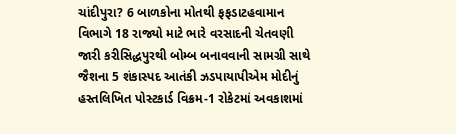ચાંદીપુરા? 6 બાળકોના મોતથી ફફડાટહવામાન વિભાગે 18 રાજ્યો માટે ભારે વરસાદની ચેતવણી જારી કરીસિદ્ધપુરથી બોમ્બ બનાવવાની સામગ્રી સાથે જૈશના 5 શંકાસ્પદ આતંકી ઝડપાયાપીએમ મોદીનું હસ્તલિખિત પોસ્ટકાર્ડ વિક્રમ-1 રોકેટમાં અવકાશમાં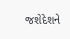જશેદેશને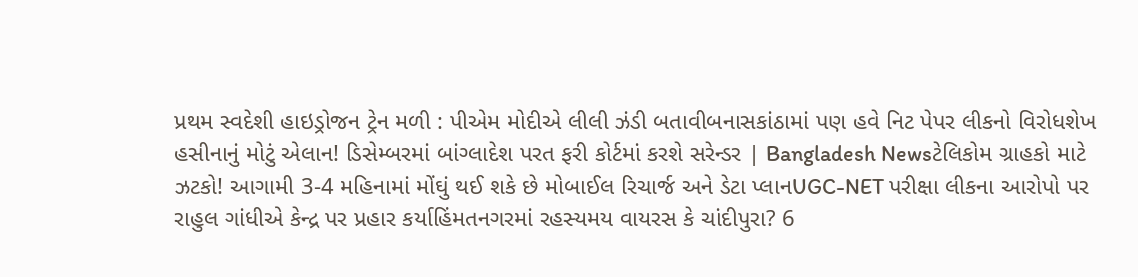પ્રથમ સ્વદેશી હાઇડ્રોજન ટ્રેન મળી : પીએમ મોદીએ લીલી ઝંડી બતાવીબનાસકાંઠામાં પણ હવે નિટ પેપર લીકનો વિરોધશેખ હસીનાનું મોટું એલાન! ડિસેમ્બરમાં બાંગ્લાદેશ પરત ફરી કોર્ટમાં કરશે સરેન્ડર | Bangladesh Newsટેલિકોમ ગ્રાહકો માટે ઝટકો! આગામી 3-4 મહિનામાં મોંઘું થઈ શકે છે મોબાઈલ રિચાર્જ અને ડેટા પ્લાનUGC-NET પરીક્ષા લીકના આરોપો પર રાહુલ ગાંધીએ કેન્દ્ર પર પ્રહાર કર્યાહિંમતનગરમાં રહસ્યમય વાયરસ કે ચાંદીપુરા? 6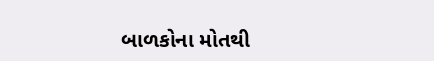બાળકોના મોતથી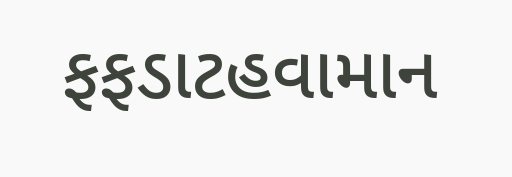ફફડાટહવામાન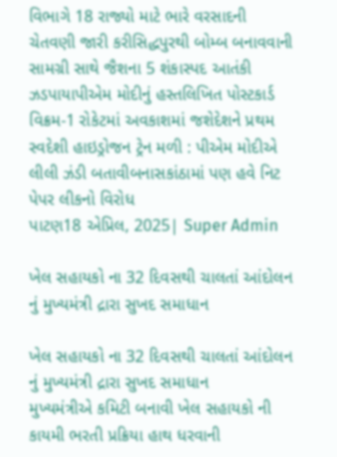વિભાગે 18 રાજ્યો માટે ભારે વરસાદની ચેતવણી જારી કરીસિદ્ધપુરથી બોમ્બ બનાવવાની સામગ્રી સાથે જૈશના 5 શંકાસ્પદ આતંકી ઝડપાયાપીએમ મોદીનું હસ્તલિખિત પોસ્ટકાર્ડ વિક્રમ-1 રોકેટમાં અવકાશમાં જશેદેશને પ્રથમ સ્વદેશી હાઇડ્રોજન ટ્રેન મળી : પીએમ મોદીએ લીલી ઝંડી બતાવીબનાસકાંઠામાં પણ હવે નિટ પેપર લીકનો વિરોધ
પાટણ18 એપ્રિલ, 2025| Super Admin

ખેલ સહાયકો ના 32 દિવસથી ચાલતાં આંદોલન નું મુખ્યમંત્રી દ્રારા સુખદ સમાધાન

ખેલ સહાયકો ના 32 દિવસથી ચાલતાં આંદોલન નું મુખ્યમંત્રી દ્રારા સુખદ સમાધાન
મુખ્યમંત્રીએ કમિટી બનાવી ખેલ સહાયકો ની કાયમી ભરતી પ્રક્રિયા હાથ ધરવાની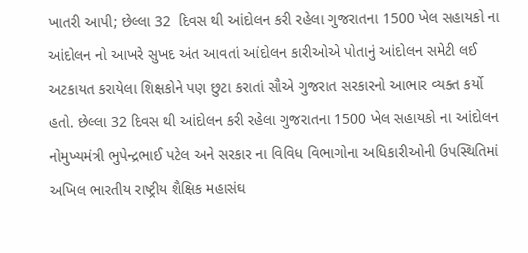ખાતરી આપી; છેલ્લા 32  દિવસ થી આંદોલન કરી રહેલા ગુજરાતના 1500 ખેલ સહાયકો ના આંદોલન નો આખરે સુખદ અંત આવતાં આંદોલન કારીઓએ પોતાનું આંદોલન સમેટી લઈ અટકાયત કરાયેલા શિક્ષકોને પણ છુટા કરાતાં સૌએ ગુજરાત સરકારનો આભાર વ્યક્ત કર્યો હતો. છેલ્લા 32 દિવસ થી આંદોલન કરી રહેલા ગુજરાતના 1500 ખેલ સહાયકો ના આંદોલન નોમુખ્યમંત્રી ભુપેન્દ્રભાઈ પટેલ અને સરકાર ના વિવિધ વિભાગોના અધિકારીઓની ઉપસ્થિતિમાં અખિલ ભારતીય રાષ્ટ્રીય શૈક્ષિક મહાસંઘ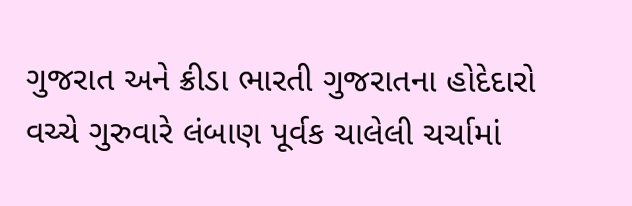ગુજરાત અને ક્રીડા ભારતી ગુજરાતના હોદેદારો વચ્ચે ગુરુવારે લંબાણ પૂર્વક ચાલેલી ચર્ચામાં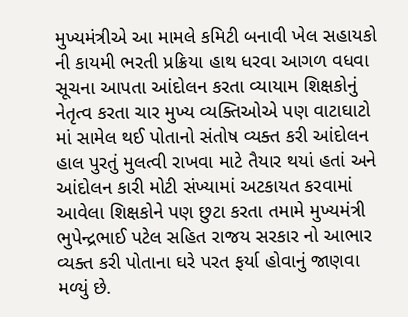મુખ્યમંત્રીએ આ મામલે કમિટી બનાવી ખેલ સહાયકો ની કાયમી ભરતી પ્રક્રિયા હાથ ધરવા આગળ વધવા સૂચના આપતા આંદોલન કરતા વ્યાયામ શિક્ષકોનું નેતૃત્વ કરતા ચાર મુખ્ય વ્યક્તિઓએ પણ વાટાઘાટો માં સામેલ થઈ પોતાનો સંતોષ વ્યક્ત કરી આંદોલન હાલ પુરતું મુલત્વી રાખવા માટે તૈયાર થયાં હતાં અને આંદોલન કારી મોટી સંખ્યામાં અટકાયત કરવામાં આવેલા શિક્ષકોને પણ છુટા કરતા તમામે મુખ્યમંત્રી ભુપેન્દ્રભાઈ પટેલ સહિત રાજય સરકાર નો આભાર વ્યક્ત કરી પોતાના ઘરે પરત ફર્યા હોવાનું જાણવા મળ્યું છે.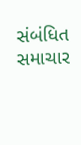સંબંધિત સમાચાર